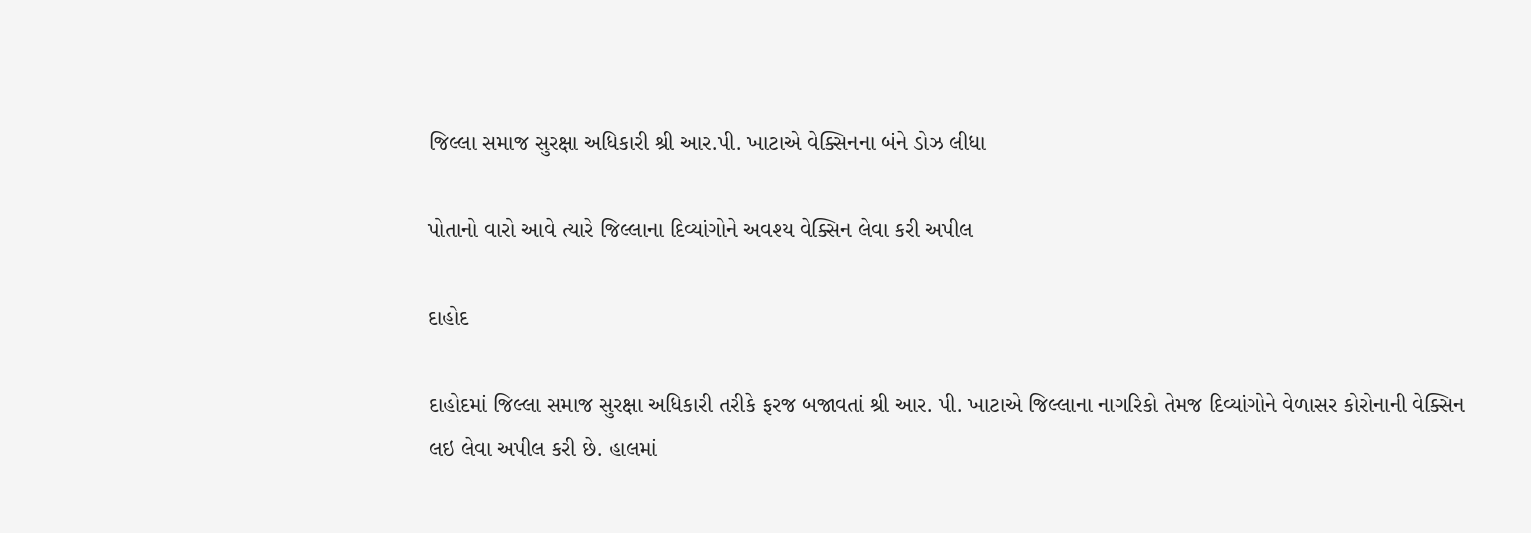જિલ્લા સમાજ સુરક્ષા અધિકારી શ્રી આર.પી. ખાટાએ વેક્સિનના બંને ડોઝ લીધા

પોતાનો વારો આવે ત્યારે જિલ્લાના દિવ્યાંગોને અવશ્ય વેક્સિન લેવા કરી અપીલ

દાહોદ

દાહોદમાં જિલ્લા સમાજ સુરક્ષા અધિકારી તરીકે ફરજ બજાવતાં શ્રી આર. પી. ખાટાએ જિલ્લાના નાગરિકો તેમજ દિવ્યાંગોને વેળાસર કોરોનાની વેક્સિન લઇ લેવા અપીલ કરી છે. હાલમાં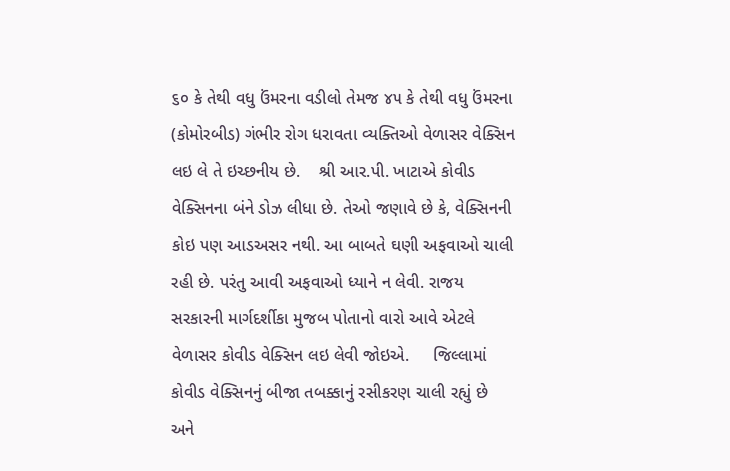૬૦ કે તેથી વધુ ઉંમરના વડીલો તેમજ ૪૫ કે તેથી વધુ ઉંમરના (કોમોરબીડ) ગંભીર રોગ ધરાવતા વ્યક્તિઓ વેળાસર વેક્સિન લઇ લે તે ઇચ્છનીય છે.    શ્રી આર.પી. ખાટાએ કોવીડ વેક્સિનના બંને ડોઝ લીધા છે. તેઓ જણાવે છે કે, વેક્સિનની કોઇ પણ આડઅસર નથી. આ બાબતે ઘણી અફવાઓ ચાલી રહી છે. પરંતુ આવી અફવાઓ ધ્યાને ન લેવી. રાજય સરકારની માર્ગદર્શીકા મુજબ પોતાનો વારો આવે એટલે વેળાસર કોવીડ વેક્સિન લઇ લેવી જોઇએ.     જિલ્લામાં કોવીડ વેક્સિનનું બીજા તબક્કાનું રસીકરણ ચાલી રહ્યું છે અને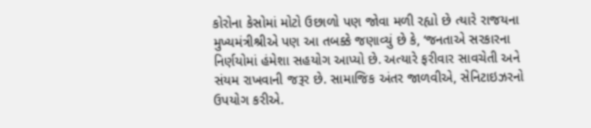કોરોના કેસોમાં મોટો ઉછાળો પણ જોવા મળી રહ્યો છે ત્યારે રાજયના મુખ્યમંત્રીશ્રીએ પણ આ તબક્કે જણાવ્યું છે કે, ‘જનતાએ સરકારના નિર્ણયોમાં હંમેશા સહયોગ આપ્યો છે. અત્યારે ફરીવાર સાવચેતી અને સંયમ રાખવાની જરૂર છે. સામાજિક અંતર જાળવીએ, સેનિટાઇઝરનો ઉપયોગ કરીએ.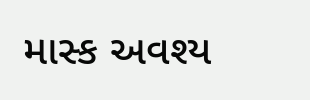માસ્ક અવશ્ય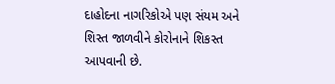દાહોદના નાગરિકોએ પણ સંયમ અને શિસ્ત જાળવીને કોરોનાને શિકસ્ત આપવાની છે.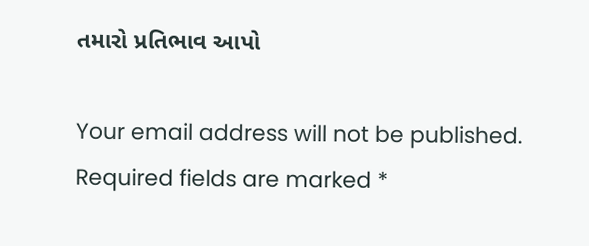તમારો પ્રતિભાવ આપો

Your email address will not be published. Required fields are marked *